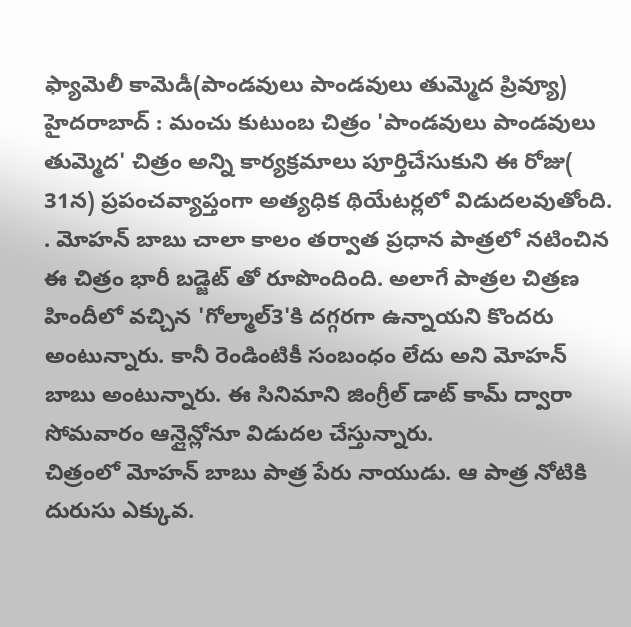ఫ్యామెలీ కామెడీ(పాండవులు పాండవులు తుమ్మెద ప్రివ్యూ)
హైదరాబాద్ : మంచు కుటుంబ చిత్రం 'పాండవులు పాండవులు తుమ్మెద' చిత్రం అన్ని కార్యక్రమాలు పూర్తిచేసుకుని ఈ రోజు( 31న) ప్రపంచవ్యాప్తంగా అత్యధిక థియేటర్లలో విడుదలవుతోంది. . మోహన్ బాబు చాలా కాలం తర్వాత ప్రధాన పాత్రలో నటించిన ఈ చిత్రం భారీ బడ్జెట్ తో రూపొందింది. అలాగే పాత్రల చిత్రణ హిందీలో వచ్చిన 'గోల్మాల్3'కి దగ్గరగా ఉన్నాయని కొందరు అంటున్నారు. కానీ రెండింటికీ సంబంధం లేదు అని మోహన్ బాబు అంటున్నారు. ఈ సినిమాని జింగ్రీల్ డాట్ కామ్ ద్వారా సోమవారం ఆన్లైన్లోనూ విడుదల చేస్తున్నారు.
చిత్రంలో మోహన్ బాబు పాత్ర పేరు నాయుడు. ఆ పాత్ర నోటికి దురుసు ఎక్కువ.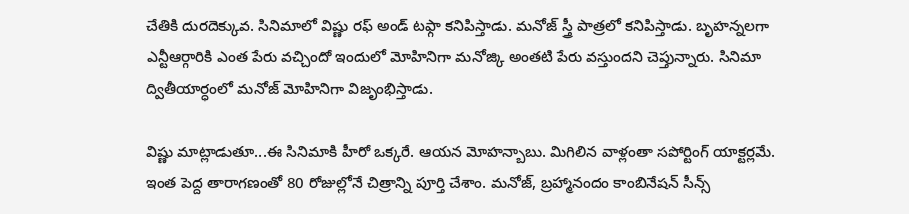చేతికి దురదెక్కువ. సినిమాలో విష్ణు రఫ్ అండ్ టఫ్గా కనిపిస్తాడు. మనోజ్ స్త్రీ పాత్రలో కనిపిస్తాడు. బృహన్నలగా ఎన్టీఆర్గారికి ఎంత పేరు వచ్చిందో ఇందులో మోహినిగా మనోజ్కి అంతటి పేరు వస్తుందని చెప్తున్నారు. సినిమా ద్వితీయార్ధంలో మనోజ్ మోహినిగా విజృంభిస్తాడు.

విష్ణు మాట్లాడుతూ...ఈ సినిమాకి హీరో ఒక్కరే. ఆయన మోహన్బాబు. మిగిలిన వాళ్లంతా సపోర్టింగ్ యాక్టర్లమే. ఇంత పెద్ద తారాగణంతో 80 రోజుల్లోనే చిత్రాన్ని పూర్తి చేశాం. మనోజ్, బ్రహ్మానందం కాంబినేషన్ సీన్స్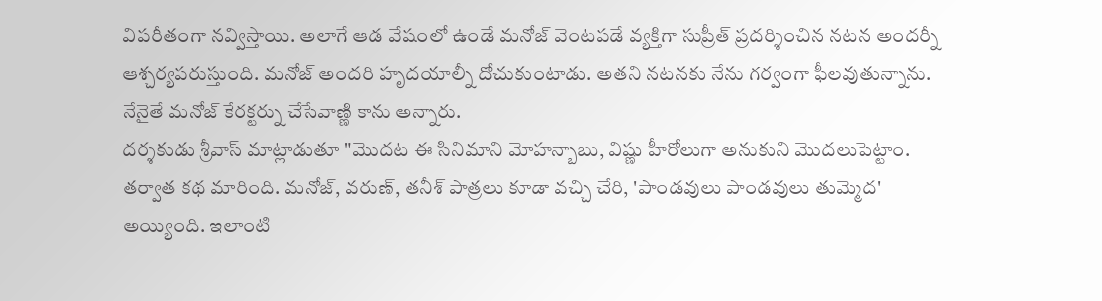విపరీతంగా నవ్విస్తాయి. అలాగే ఆడ వేషంలో ఉండే మనోజ్ వెంటపడే వ్యక్తిగా సుప్రీత్ ప్రదర్శించిన నటన అందర్నీ ఆశ్చర్యపరుస్తుంది. మనోజ్ అందరి హృదయాల్నీ దోచుకుంటాడు. అతని నటనకు నేను గర్వంగా ఫీలవుతున్నాను. నేనైతే మనోజ్ కేరక్టర్ను చేసేవాణ్ణి కాను అన్నారు.
దర్శకుడు శ్రీవాస్ మాట్లాడుతూ "మొదట ఈ సినిమాని మోహన్బాబు, విష్ణు హీరోలుగా అనుకుని మొదలుపెట్టాం. తర్వాత కథ మారింది. మనోజ్, వరుణ్, తనీశ్ పాత్రలు కూడా వచ్చి చేరి, 'పాండవులు పాండవులు తుమ్మెద' అయ్యింది. ఇలాంటి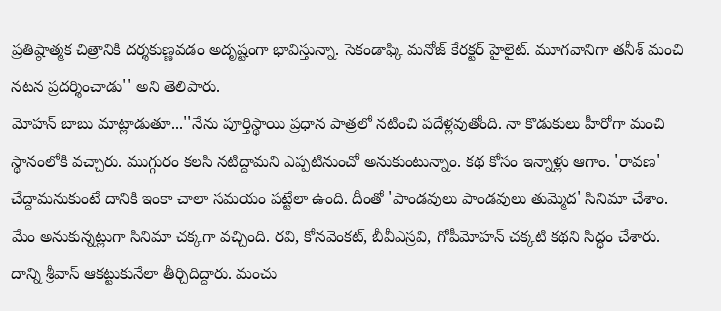ప్రతిష్ఠాత్మక చిత్రానికి దర్శకుణ్ణవడం అదృష్టంగా భావిస్తున్నా. సెకండాఫ్కి మనోజ్ కేరక్టర్ హైలైట్. మూగవానిగా తనీశ్ మంచి నటన ప్రదర్శించాడు'' అని తెలిపారు.
మోహన్ బాబు మాట్లాడుతూ...''నేను పూర్తిస్థాయి ప్రధాన పాత్రలో నటించి పదేళ్లవుతోంది. నా కొడుకులు హీరోగా మంచి స్థానంలోకి వచ్చారు. ముగ్గురం కలసి నటిద్దామని ఎప్పటినుంచో అనుకుంటున్నాం. కథ కోసం ఇన్నాళ్లు ఆగాం. 'రావణ' చేద్దామనుకుంటే దానికి ఇంకా చాలా సమయం పట్టేలా ఉంది. దీంతో 'పాండవులు పాండవులు తుమ్మెద' సినిమా చేశాం. మేం అనుకున్నట్లుగా సినిమా చక్కగా వచ్చింది. రవి, కోనవెంకట్, బీవీఎస్రవి, గోపీమోహన్ చక్కటి కథని సిద్ధం చేశారు. దాన్ని శ్రీవాస్ ఆకట్టుకునేలా తీర్చిదిద్దారు. మంచు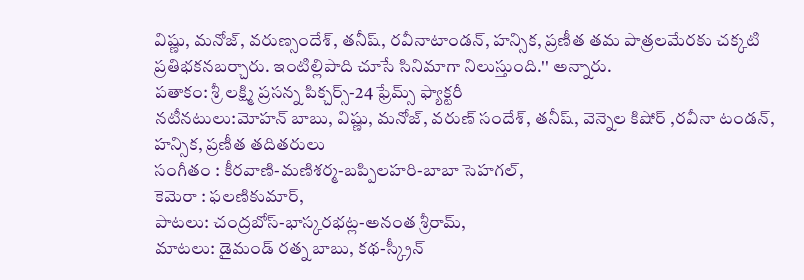విష్ణు, మనోజ్, వరుణ్సందేశ్, తనీష్, రవీనాటాండన్, హన్సిక, ప్రణీత తమ పాత్రలమేరకు చక్కటి ప్రతిభకనబర్చారు. ఇంటిల్లిపాది చూసే సినిమాగా నిలుస్తుంది.'' అన్నారు.
పతాకం: శ్రీ లక్ష్మి ప్రసన్న పిక్చర్స్-24 ఫ్రేమ్స్ ఫ్యాక్టరీ
నటీనటులు:మోహన్ బాబు, విష్ణు, మనోజ్, వరుణ్ సందేశ్, తనీష్, వెన్నెల కిషోర్ ,రవీనా టండన్, హన్సిక, ప్రణీత తదితరులు
సంగీతం : కీరవాణి-మణిశర్మ-బప్పిలహరి-బాబా సెహగల్,
కెమెరా : ఫలణికుమార్,
పాటలు: చంద్రబోస్-భాస్కరభట్ల-అనంత శ్రీరామ్,
మాటలు: డైమండ్ రత్న బాబు, కథ-స్క్రీన్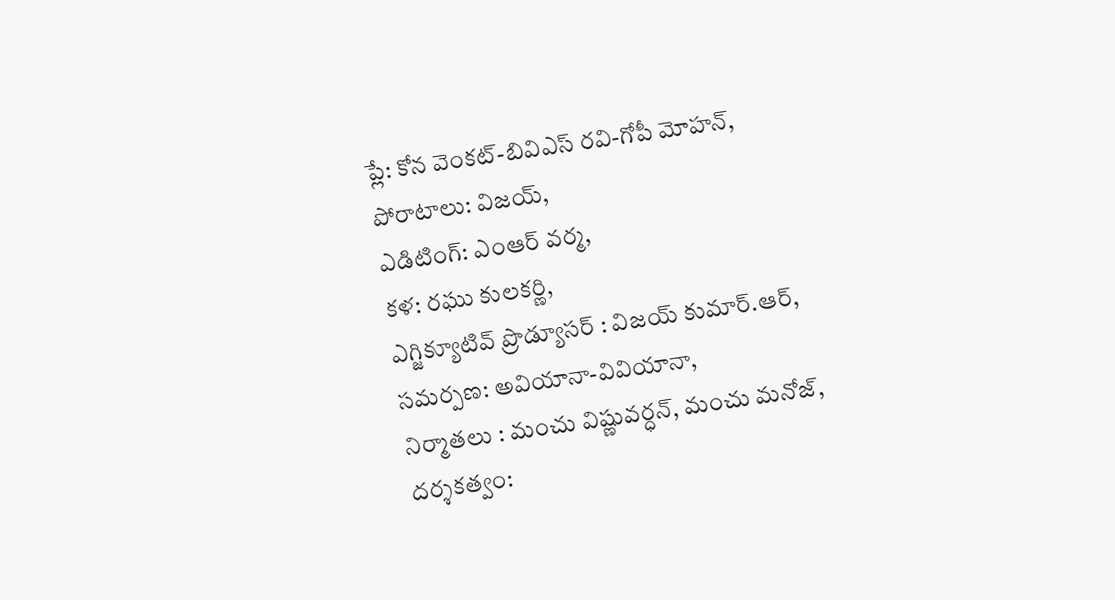ప్లే: కోన వెంకట్-బివిఎస్ రవి-గోపీ మోహన్,
పోరాటాలు: విజయ్,
ఎడిటింగ్: ఎంఆర్ వర్మ,
కళ: రఘు కులకర్ణి,
ఎగ్జిక్యూటివ్ ప్రొడ్యూసర్ : విజయ్ కుమార్.ఆర్,
సమర్పణ: అవియానా-వివియానా,
నిర్మాతలు : మంచు విష్ణువర్ధన్, మంచు మనోజ్,
దర్శకత్వం: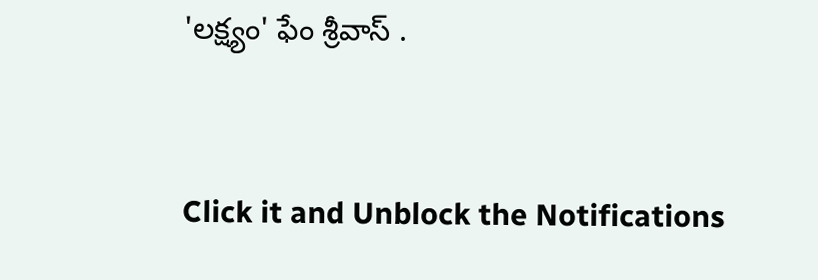'లక్ష్యం' ఫేం శ్రీవాస్ .


Click it and Unblock the Notifications